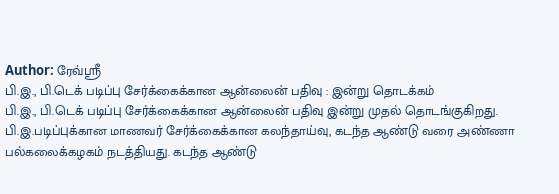Author: ரேவ்ஸ்ரீ
பி.இ., பி.டெக் படிப்பு சேர்க்கைக்கான ஆன்லைன் பதிவு : இன்று தொடக்கம்
பி.இ., பி.டெக் படிப்பு சேர்க்கைக்கான ஆன்லைன் பதிவு இன்று முதல் தொடங்குகிறது. பி.இ.படிப்புக்கான மாணவர் சேர்க்கைக்கான கலந்தாய்வு, கடந்த ஆண்டு வரை அண்ணா பல்கலைக்கழகம் நடத்தியது. கடந்த ஆண்டு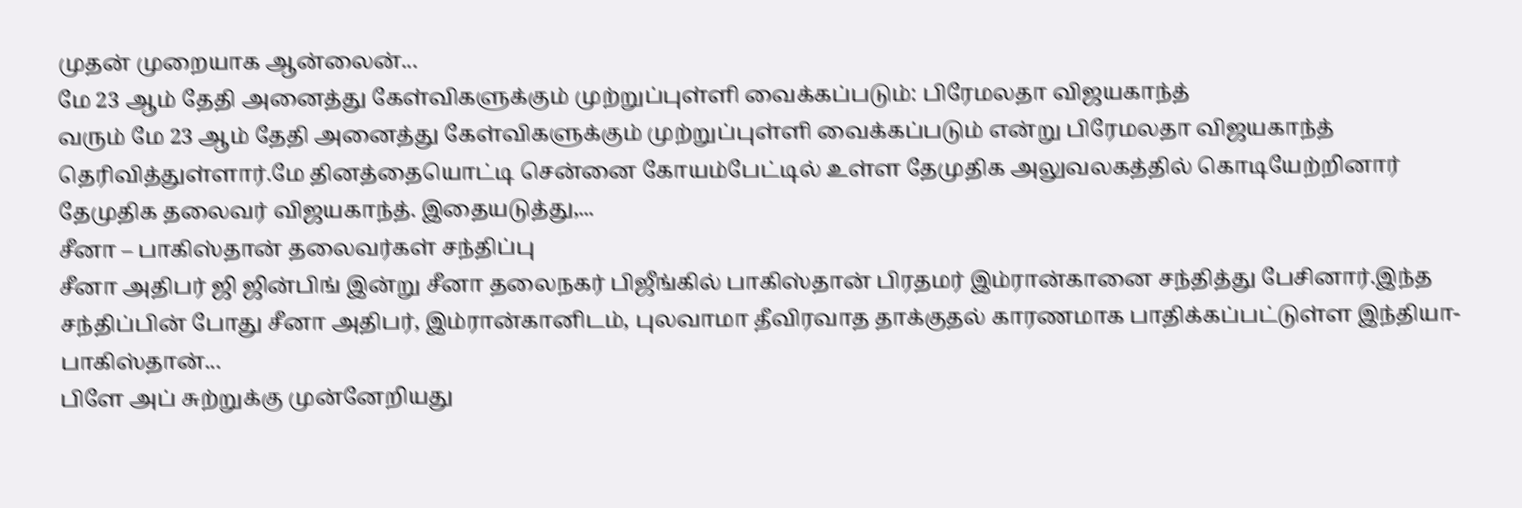முதன் முறையாக ஆன்லைன்...
மே 23 ஆம் தேதி அனைத்து கேள்விகளுக்கும் முற்றுப்புள்ளி வைக்கப்படும்: பிரேமலதா விஜயகாந்த்
வரும் மே 23 ஆம் தேதி அனைத்து கேள்விகளுக்கும் முற்றுப்புள்ளி வைக்கப்படும் என்று பிரேமலதா விஜயகாந்த் தெரிவித்துள்ளார்.மே தினத்தையொட்டி சென்னை கோயம்பேட்டில் உள்ள தேமுதிக அலுவலகத்தில் கொடியேற்றினார் தேமுதிக தலைவர் விஜயகாந்த். இதையடுத்து,...
சீனா – பாகிஸ்தான் தலைவர்கள் சந்திப்பு
சீனா அதிபர் ஜி ஜின்பிங் இன்று சீனா தலைநகர் பிஜீங்கில் பாகிஸ்தான் பிரதமர் இம்ரான்கானை சந்தித்து பேசினார்.இந்த சந்திப்பின் போது சீனா அதிபர், இம்ரான்கானிடம், புலவாமா தீவிரவாத தாக்குதல் காரணமாக பாதிக்கப்பட்டுள்ள இந்தியா-பாகிஸ்தான்...
பிளே அப் சுற்றுக்கு முன்னேறியது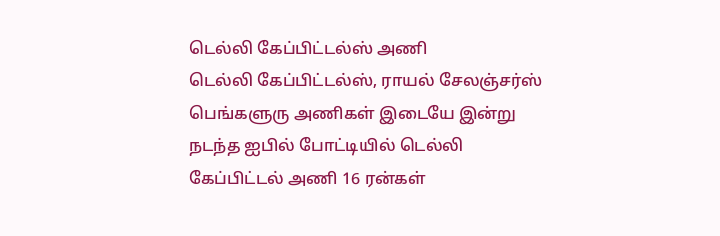டெல்லி கேப்பிட்டல்ஸ் அணி
டெல்லி கேப்பிட்டல்ஸ், ராயல் சேலஞ்சர்ஸ் பெங்களுரு அணிகள் இடையே இன்று நடந்த ஐபில் போட்டியில் டெல்லி கேப்பிட்டல் அணி 16 ரன்கள்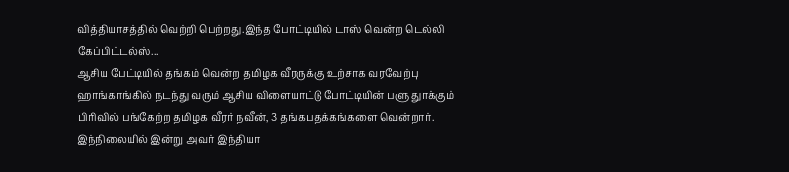வித்தியாசத்தில் வெற்றி பெற்றது.இந்த போட்டியில் டாஸ் வென்ற டெல்லி கேப்பிட்டல்ஸ்...
ஆசிய பேட்டியில் தங்கம் வென்ற தமிழக வீரருக்கு உற்சாக வரவேற்பு
ஹாங்காங்கில் நடந்து வரும் ஆசிய விளையாட்டு போட்டியின் பளு துாக்கும் பிரிவில் பங்கேற்ற தமிழக வீரர் நவீன், 3 தங்கபதக்கங்களை வென்றார். இந்நிலையில் இன்று அவர் இந்தியா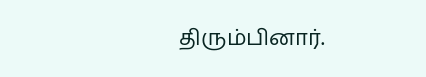திரும்பினார்.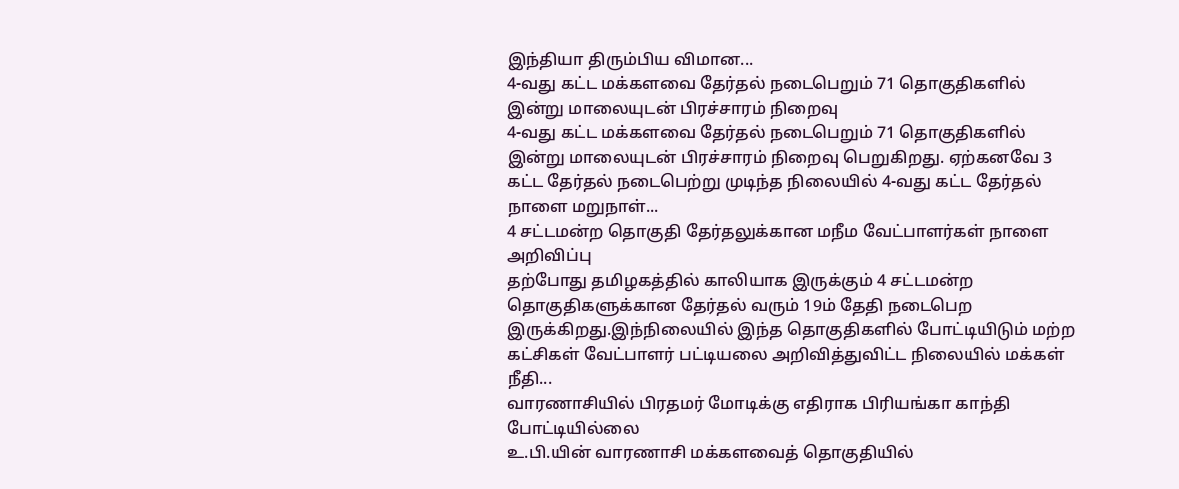இந்தியா திரும்பிய விமான...
4-வது கட்ட மக்களவை தேர்தல் நடைபெறும் 71 தொகுதிகளில் இன்று மாலையுடன் பிரச்சாரம் நிறைவு
4-வது கட்ட மக்களவை தேர்தல் நடைபெறும் 71 தொகுதிகளில் இன்று மாலையுடன் பிரச்சாரம் நிறைவு பெறுகிறது. ஏற்கனவே 3 கட்ட தேர்தல் நடைபெற்று முடிந்த நிலையில் 4-வது கட்ட தேர்தல் நாளை மறுநாள்...
4 சட்டமன்ற தொகுதி தேர்தலுக்கான மநீம வேட்பாளர்கள் நாளை அறிவிப்பு
தற்போது தமிழகத்தில் காலியாக இருக்கும் 4 சட்டமன்ற தொகுதிகளுக்கான தேர்தல் வரும் 19ம் தேதி நடைபெற இருக்கிறது.இந்நிலையில் இந்த தொகுதிகளில் போட்டியிடும் மற்ற கட்சிகள் வேட்பாளர் பட்டியலை அறிவித்துவிட்ட நிலையில் மக்கள் நீதி...
வாரணாசியில் பிரதமர் மோடிக்கு எதிராக பிரியங்கா காந்தி போட்டியில்லை
உ.பி.யின் வாரணாசி மக்களவைத் தொகுதியில்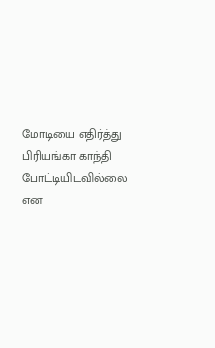மோடியை எதிர்த்து பிரியங்கா காந்தி போட்டியிடவில்லை என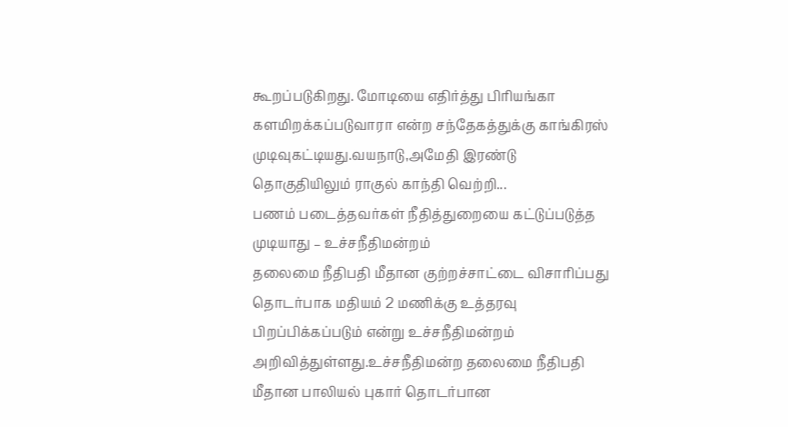கூறப்படுகிறது. மோடியை எதிர்த்து பிரியங்கா களமிறக்கப்படுவாரா என்ற சந்தேகத்துக்கு காங்கிரஸ் முடிவுகட்டியது.வயநாடு,அமேதி இரண்டு தொகுதியிலும் ராகுல் காந்தி வெற்றி...
பணம் படைத்தவர்கள் நீதித்துறையை கட்டுப்படுத்த முடியாது – உச்சநீதிமன்றம்
தலைமை நீதிபதி மீதான குற்றச்சாட்டை விசாரிப்பது தொடர்பாக மதியம் 2 மணிக்கு உத்தரவு பிறப்பிக்கப்படும் என்று உச்சநீதிமன்றம் அறிவித்துள்ளது.உச்சநீதிமன்ற தலைமை நீதிபதி மீதான பாலியல் புகார் தொடர்பான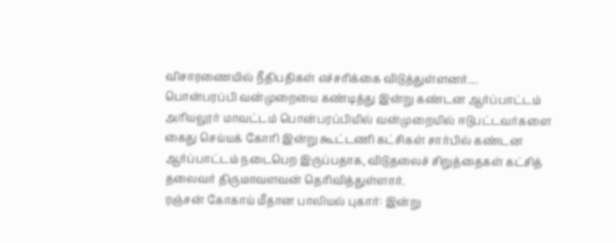விசாரணையில் நீதிபதிகள் எச்சரிக்கை விடுத்துள்ளனர்....
பொன்பரப்பி வன்முறையை கண்டித்து இன்று கண்டன ஆர்ப்பாட்டம்
அரியலூர் மாவட்டம் பொன்பரப்பியில் வன்முறையில் ஈடுபட்டவர்களை கைது செய்யக் கோரி இன்று கூட்டணி கட்சிகள் சார்பில் கண்டன ஆர்ப்பாட்டம் நடைபெற இருப்பதாக, விடுதலைச் சிறுத்தைகள் கட்சித் தலைவர் திருமாவளவன் தெரிவித்துள்ளார்.
ரஞ்சன் கோகாய் மீதான பாலியல் புகார்: இன்று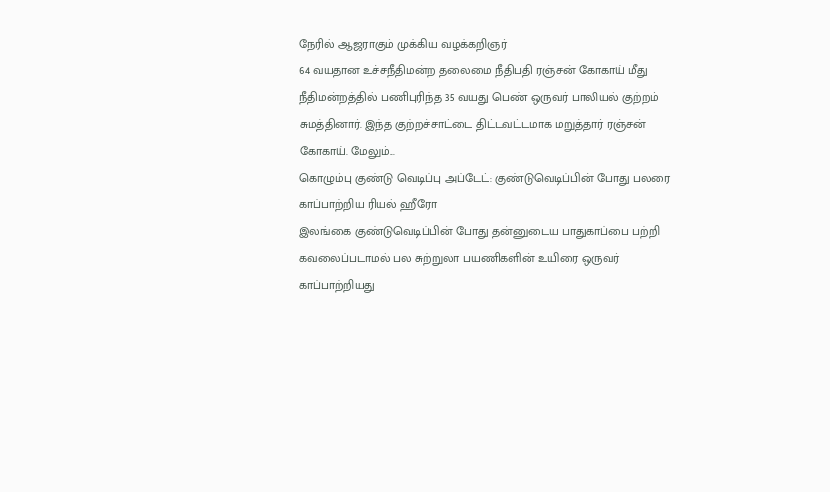நேரில் ஆஜராகும் முக்கிய வழக்கறிஞர்
64 வயதான உச்சநீதிமன்ற தலைமை நீதிபதி ரஞ்சன் கோகாய் மீது நீதிமன்றத்தில் பணிபுரிந்த 35 வயது பெண் ஒருவர் பாலியல் குற்றம் சுமத்தினார். இந்த குற்றச்சாட்டை திட்டவட்டமாக மறுத்தார் ரஞ்சன் கோகாய். மேலும்...
கொழும்பு குண்டு வெடிப்பு அப்டேட்: குண்டுவெடிப்பின் போது பலரை காப்பாற்றிய ரியல் ஹீரோ
இலங்கை குண்டுவெடிப்பின் போது தன்னுடைய பாதுகாப்பை பற்றி கவலைப்படாமல் பல சுற்றுலா பயணிகளின் உயிரை ஒருவர் காப்பாற்றியது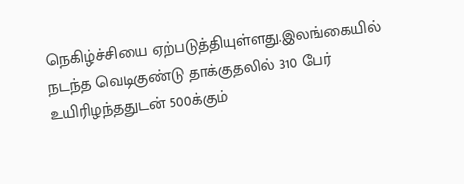நெகிழ்ச்சியை ஏற்படுத்தியுள்ளது.இலங்கையில் நடந்த வெடிகுண்டு தாக்குதலில் 310 பேர் உயிரிழந்ததுடன் 500க்கும்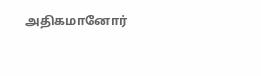அதிகமானோர்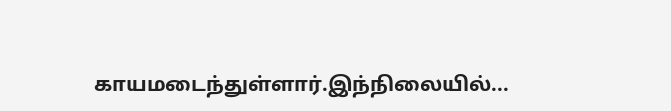காயமடைந்துள்ளார்.இந்நிலையில்...